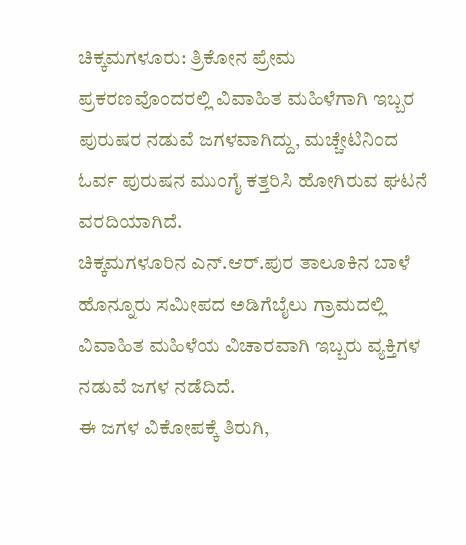ಚಿಕ್ಕಮಗಳೂರು: ತ್ರಿಕೋನ ಪ್ರೇಮ ಪ್ರಕರಣವೊಂದರಲ್ಲಿ ವಿವಾಹಿತ ಮಹಿಳೆಗಾಗಿ ಇಬ್ಬರ ಪುರುಷರ ನಡುವೆ ಜಗಳವಾಗಿದ್ದು, ಮಚ್ಚೇಟಿನಿಂದ ಓರ್ವ ಪುರುಷನ ಮುಂಗೈ ಕತ್ತರಿಸಿ ಹೋಗಿರುವ ಘಟನೆ ವರದಿಯಾಗಿದೆ.
ಚಿಕ್ಕಮಗಳೂರಿನ ಎನ್.ಆರ್.ಪುರ ತಾಲೂಕಿನ ಬಾಳೆ ಹೊನ್ನೂರು ಸಮೀಪದ ಅಡಿಗೆಬೈಲು ಗ್ರಾಮದಲ್ಲಿ ವಿವಾಹಿತ ಮಹಿಳೆಯ ವಿಚಾರವಾಗಿ ಇಬ್ಬರು ವ್ಯಕ್ತಿಗಳ ನಡುವೆ ಜಗಳ ನಡೆದಿದೆ.
ಈ ಜಗಳ ವಿಕೋಪಕ್ಕೆ ತಿರುಗಿ,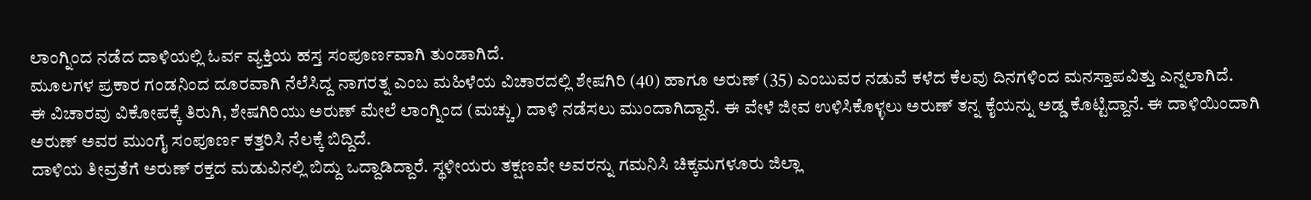ಲಾಂಗ್ನಿಂದ ನಡೆದ ದಾಳಿಯಲ್ಲಿ ಓರ್ವ ವ್ಯಕ್ತಿಯ ಹಸ್ತ ಸಂಪೂರ್ಣವಾಗಿ ತುಂಡಾಗಿದೆ.
ಮೂಲಗಳ ಪ್ರಕಾರ ಗಂಡನಿಂದ ದೂರವಾಗಿ ನೆಲೆಸಿದ್ದ ನಾಗರತ್ನ ಎಂಬ ಮಹಿಳೆಯ ವಿಚಾರದಲ್ಲಿ ಶೇಷಗಿರಿ (40) ಹಾಗೂ ಅರುಣ್ (35) ಎಂಬುವರ ನಡುವೆ ಕಳೆದ ಕೆಲವು ದಿನಗಳಿಂದ ಮನಸ್ತಾಪವಿತ್ತು ಎನ್ನಲಾಗಿದೆ.
ಈ ವಿಚಾರವು ವಿಕೋಪಕ್ಕೆ ತಿರುಗಿ, ಶೇಷಗಿರಿಯು ಅರುಣ್ ಮೇಲೆ ಲಾಂಗ್ನಿಂದ (ಮಚ್ಚು) ದಾಳಿ ನಡೆಸಲು ಮುಂದಾಗಿದ್ದಾನೆ. ಈ ವೇಳೆ ಜೀವ ಉಳಿಸಿಕೊಳ್ಳಲು ಅರುಣ್ ತನ್ನ ಕೈಯನ್ನು ಅಡ್ಡ ಕೊಟ್ಟಿದ್ದಾನೆ. ಈ ದಾಳಿಯಿಂದಾಗಿ ಅರುಣ್ ಅವರ ಮುಂಗೈ ಸಂಪೂರ್ಣ ಕತ್ತರಿಸಿ ನೆಲಕ್ಕೆ ಬಿದ್ದಿದೆ.
ದಾಳಿಯ ತೀವ್ರತೆಗೆ ಅರುಣ್ ರಕ್ತದ ಮಡುವಿನಲ್ಲಿ ಬಿದ್ದು ಒದ್ದಾಡಿದ್ದಾರೆ. ಸ್ಥಳೀಯರು ತಕ್ಷಣವೇ ಅವರನ್ನು ಗಮನಿಸಿ ಚಿಕ್ಕಮಗಳೂರು ಜಿಲ್ಲಾ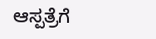ಆಸ್ಪತ್ರೆಗೆ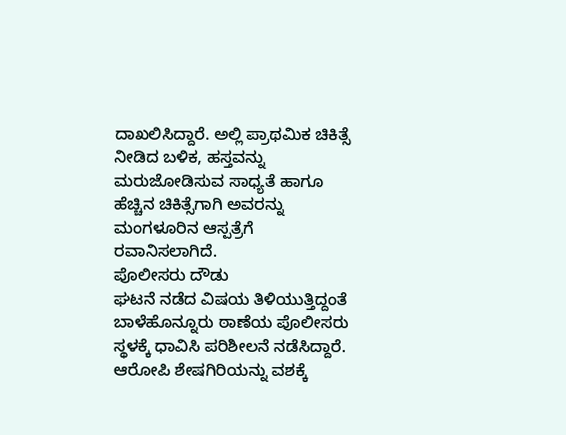ದಾಖಲಿಸಿದ್ದಾರೆ. ಅಲ್ಲಿ ಪ್ರಾಥಮಿಕ ಚಿಕಿತ್ಸೆ ನೀಡಿದ ಬಳಿಕ, ಹಸ್ತವನ್ನು ಮರುಜೋಡಿಸುವ ಸಾಧ್ಯತೆ ಹಾಗೂ ಹೆಚ್ಚಿನ ಚಿಕಿತ್ಸೆಗಾಗಿ ಅವರನ್ನು ಮಂಗಳೂರಿನ ಆಸ್ಪತ್ರೆಗೆ ರವಾನಿಸಲಾಗಿದೆ.
ಪೊಲೀಸರು ದೌಡು
ಘಟನೆ ನಡೆದ ವಿಷಯ ತಿಳಿಯುತ್ತಿದ್ದಂತೆ ಬಾಳೆಹೊನ್ನೂರು ಠಾಣೆಯ ಪೊಲೀಸರು ಸ್ಥಳಕ್ಕೆ ಧಾವಿಸಿ ಪರಿಶೀಲನೆ ನಡೆಸಿದ್ದಾರೆ. ಆರೋಪಿ ಶೇಷಗಿರಿಯನ್ನು ವಶಕ್ಕೆ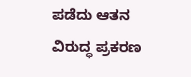ಪಡೆದು ಆತನ ವಿರುದ್ಧ ಪ್ರಕರಣ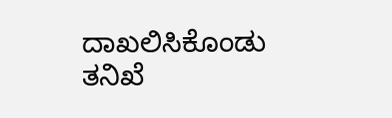ದಾಖಲಿಸಿಕೊಂಡು ತನಿಖೆ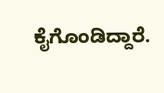ಕೈಗೊಂಡಿದ್ದಾರೆ.